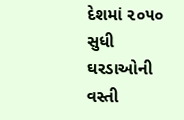દેશમાં ૨૦૫૦ સુધી ઘરડાઓની વસ્તી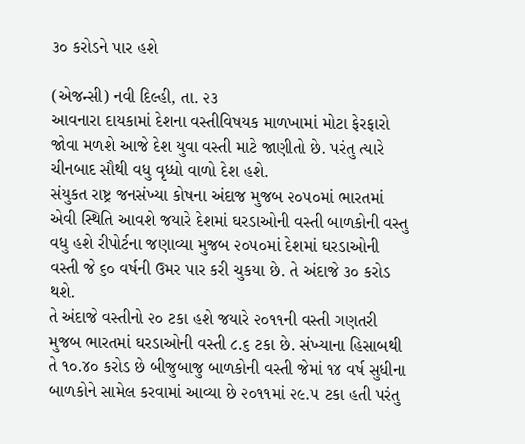૩૦ કરોડને પાર હશે

(એજન્સી) નવી દિલ્હી, તા. ૨૩
આવનારા દાયકામાં દેશના વસ્તીવિષયક માળખામાં મોટા ફેરફારો જોવા મળશે આજે દેશ યુવા વસ્તી માટે જાણીતો છે. પરંતુ ત્યારે ચીનબાદ સૌથી વધુ વૃધ્ધો વાળો દેશ હશે.
સંયુકત રાષ્ટ્ર જનસંખ્યા કોષના અંદાજ મુજબ ૨૦૫૦માં ભારતમાં એવી સ્થિતિ આવશે જયારે દેશમાં ઘરડાઓની વસ્તી બાળકોની વસ્તુ વધુ હશે રીપોર્ટના જણાવ્યા મુજબ ૨૦૫૦માં દેશમાં ઘરડાઓની વસ્તી જે ૬૦ વર્ષની ઉમર પાર કરી ચુકયા છે. તે અંદાજે ૩૦ કરોડ થશે.
તે અંદાજે વસ્તીનો ૨૦ ટકા હશે જયારે ૨૦૧૧ની વસ્તી ગણતરી મુજબ ભારતમાં ઘરડાઓની વસ્તી ૮.૬ ટકા છે. સંખ્યાના હિસાબથી તે ૧૦.૪૦ કરોડ છે બીજુબાજુ બાળકોની વસ્તી જેમાં ૧૪ વર્ષ સુધીના બાળકોને સામેલ કરવામાં આવ્યા છે ૨૦૧૧માં ૨૯.૫ ટકા હતી પરંતુ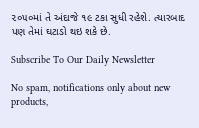૨૦૫૦માં તે અંદાજે ૧૯ ટકા સુધી રહેશે. ત્યારબાદ પણ તેમાં ઘટાડો થઇ શકે છે.

Subscribe To Our Daily Newsletter

No spam, notifications only about new products,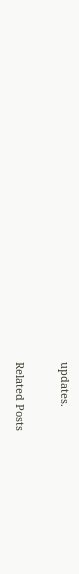updates.

Related Posts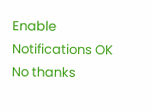Enable Notifications OK No thanks